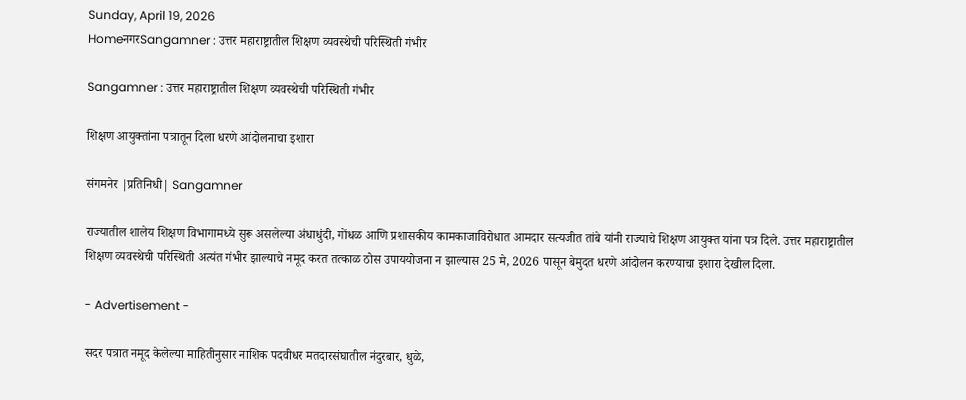Sunday, April 19, 2026
HomeनगरSangamner : उत्तर महाराष्ट्रातील शिक्षण व्यवस्थेची परिस्थिती गंभीर

Sangamner : उत्तर महाराष्ट्रातील शिक्षण व्यवस्थेची परिस्थिती गंभीर

शिक्षण आयुक्तांना पत्रातून दिला धरणे आंदोलनाचा इशारा

संगमनेर |प्रतिनिधी| Sangamner

राज्यातील शालेय शिक्षण विभागामध्ये सुरू असलेल्या अंधाधुंदी, गोंधळ आणि प्रशासकीय कामकाजाविरोधात आमदार सत्यजीत तांबे यांनी राज्याचे शिक्षण आयुक्त यांना पत्र दिले. उत्तर महाराष्ट्रातील शिक्षण व्यवस्थेची परिस्थिती अत्यंत गंभीर झाल्याचे नमूद करत तत्काळ ठोस उपाययोजना न झाल्यास 25 मे, 2026 पासून बेमुदत धरणे आंदोलन करण्याचा इशारा देखील दिला.

- Advertisement -

सदर पत्रात नमूद केलेल्या माहितीनुसार नाशिक पदवीधर मतदारसंघातील नंदुरबार, धुळे,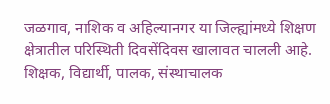जळगाव, नाशिक व अहिल्यानगर या जिल्ह्यांमध्ये शिक्षण क्षेत्रातील परिस्थिती दिवसेंदिवस खालावत चालली आहे. शिक्षक, विद्यार्थी, पालक, संस्थाचालक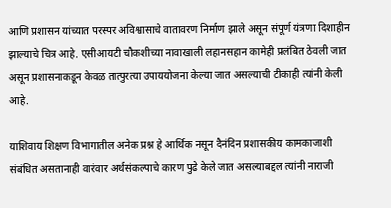आणि प्रशासन यांच्यात परस्पर अविश्वासाचे वातावरण निर्माण झाले असून संपूर्ण यंत्रणा दिशाहीन झाल्याचे चित्र आहे. एसीआयटी चौकशीच्या नावाखाली लहानसहान कामेही प्रलंबित ठेवली जात असून प्रशासनाकडून केवळ तात्पुरत्या उपाययोजना केल्या जात असल्याची टीकाही त्यांनी केली आहे.

याशिवाय शिक्षण विभागातील अनेक प्रश्न हे आर्थिक नसून दैनंदिन प्रशासकीय कामकाजाशी संबंधित असतानाही वारंवार अर्थसंकल्पाचे कारण पुढे केले जात असल्याबद्दल त्यांनी नाराजी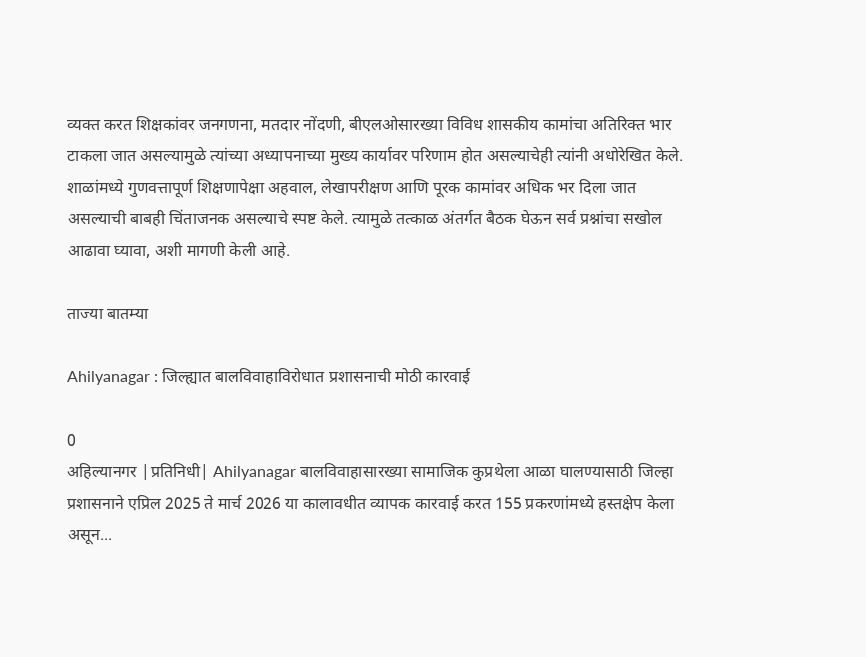व्यक्त करत शिक्षकांवर जनगणना, मतदार नोंदणी, बीएलओसारख्या विविध शासकीय कामांचा अतिरिक्त भार टाकला जात असल्यामुळे त्यांच्या अध्यापनाच्या मुख्य कार्यावर परिणाम होत असल्याचेही त्यांनी अधोरेखित केले. शाळांमध्ये गुणवत्तापूर्ण शिक्षणापेक्षा अहवाल, लेखापरीक्षण आणि पूरक कामांवर अधिक भर दिला जात असल्याची बाबही चिंताजनक असल्याचे स्पष्ट केले. त्यामुळे तत्काळ अंतर्गत बैठक घेऊन सर्व प्रश्नांचा सखोल आढावा घ्यावा, अशी मागणी केली आहे.

ताज्या बातम्या

Ahilyanagar : जिल्ह्यात बालविवाहाविरोधात प्रशासनाची मोठी कारवाई

0
अहिल्यानगर |प्रतिनिधी| Ahilyanagar बालविवाहासारख्या सामाजिक कुप्रथेला आळा घालण्यासाठी जिल्हा प्रशासनाने एप्रिल 2025 ते मार्च 2026 या कालावधीत व्यापक कारवाई करत 155 प्रकरणांमध्ये हस्तक्षेप केला असून...